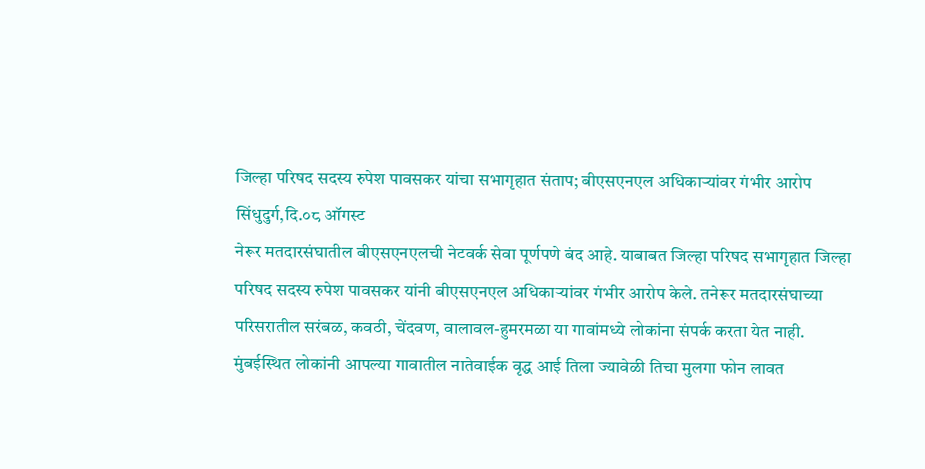जिल्हा परिषद सदस्य रुपेश पावसकर यांचा सभागृहात संताप; बीएसएनएल अधिकाऱ्यांवर गंभीर आरोप
सिंधुदुर्ग,दि.०८ ऑगस्ट
नेरूर मतदारसंघातील बीएसएनएलची नेटवर्क सेवा पूर्णपणे बंद आहे. याबाबत जिल्हा परिषद सभागृहात जिल्हा परिषद सदस्य रुपेश पावसकर यांनी बीएसएनएल अधिकाऱ्यांवर गंभीर आरोप केले. तनेरूर मतदारसंघाच्या परिसरातील सरंबळ, कवठी, चेंदवण, वालावल-हुमरमळा या गावांमध्ये लोकांना संपर्क करता येत नाही. मुंबईस्थित लोकांनी आपल्या गावातील नातेवाईक वृद्ध आई तिला ज्यावेळी तिचा मुलगा फोन लावत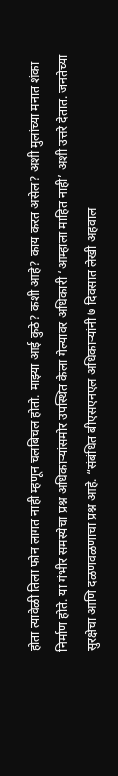होता त्यावेळी तिला फोन लागत नाही म्हणून चलबिचल होतो. माझ्या आई कुठे? कशी आहे? काय करत असेल? अशी मुलांच्या मनात शंका निर्माण होते. या गंभीर समस्येचा प्रश्न अधिकाऱ्यांसमोर उपस्थित केला गेल्यावर अधिकारी ‘आम्हाला माहित नाही’ अशी उत्तरे देतात. जनतेच्या सुरक्षेचा आणि दळणवळणाचा प्रश्न आहे. “संबंधित बीएसएनएल अधिकाऱ्यांनी ७ दिवसात लेखी अहवाल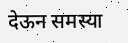देऊन समस्या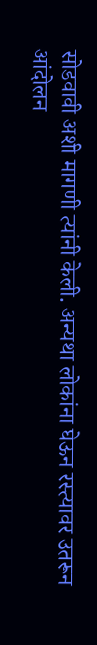सोडवावी अशी मागणी त्यांनी केली. अन्यथा लोकांना घेऊन रस्त्यावर उतरून आंदोलन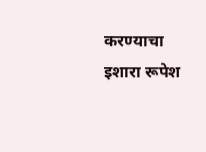करण्याचा इशारा रूपेश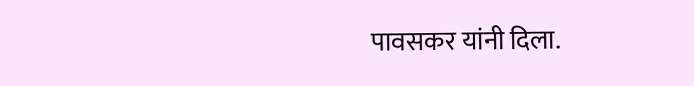पावसकर यांनी दिला.